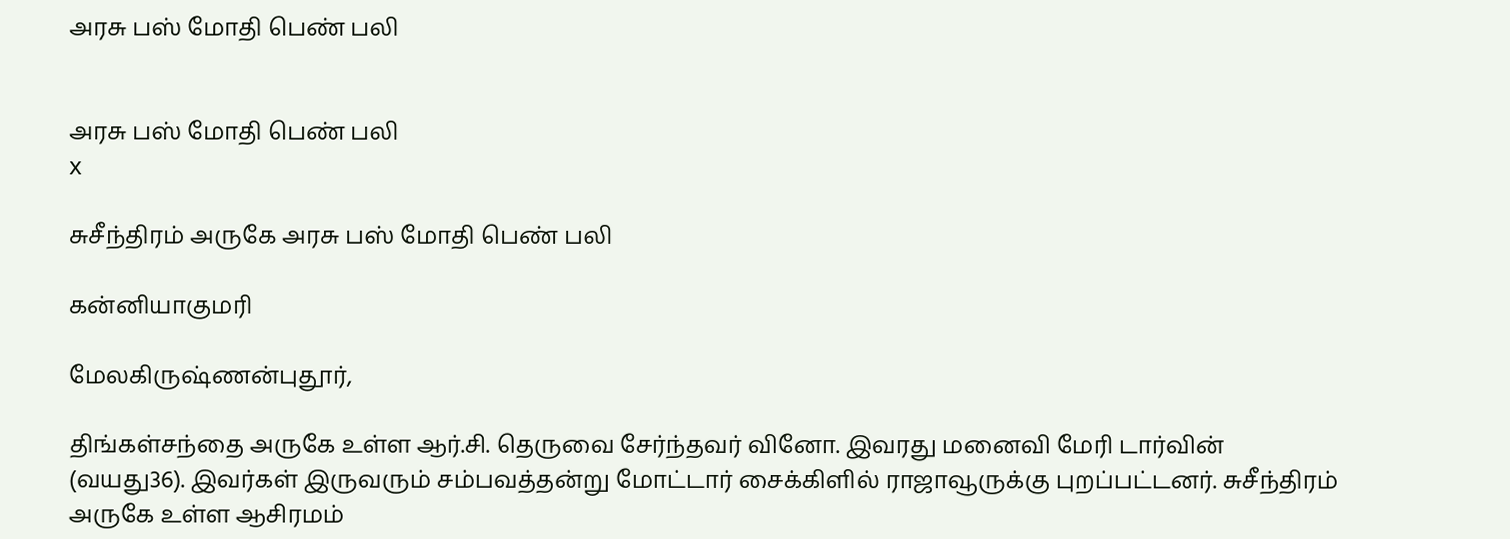அரசு பஸ் மோதி பெண் பலி


அரசு பஸ் மோதி பெண் பலி
x

சுசீந்திரம் அருகே அரசு பஸ் மோதி பெண் பலி

கன்னியாகுமரி

மேலகிருஷ்ணன்புதூர்,

திங்கள்சந்தை அருகே உள்ள ஆர்.சி. தெருவை சேர்ந்தவர் வினோ. இவரது மனைவி மேரி டார்வின் (வயது36). இவர்கள் இருவரும் சம்பவத்தன்று மோட்டார் சைக்கிளில் ராஜாவூருக்கு புறப்பட்டனர். சுசீந்திரம் அருகே உள்ள ஆசிரமம்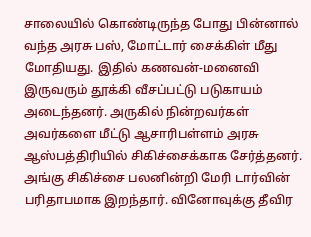சாலையில் கொண்டிருந்த போது பின்னால் வந்த அரசு பஸ், மோட்டார் சைக்கிள் மீது மோதியது. இதில் கணவன்-மனைவி இருவரும் தூக்கி வீசப்பட்டு படுகாயம் அடைந்தனர். அருகில் நின்றவர்கள் அவர்களை மீட்டு ஆசாரிபள்ளம் அரசு ஆஸ்பத்திரியில் சிகிச்சைக்காக சேர்த்தனர். அங்கு சிகிச்சை பலனின்றி மேரி டார்வின் பரிதாபமாக இறந்தார். வினோவுக்கு தீவிர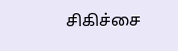சிகிச்சை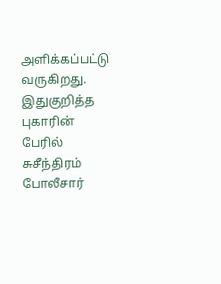அளிக்கப்பட்டு வருகிறது. இதுகுறித்த புகாரின் பேரில் சுசீந்திரம் போலீசார்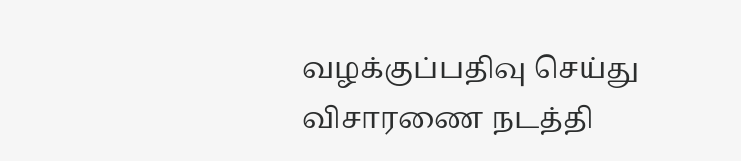வழக்குப்பதிவு செய்து விசாரணை நடத்தி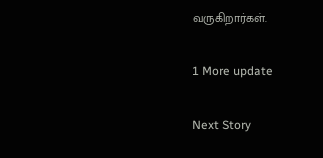வருகிறார்கள்.

1 More update

Next Story